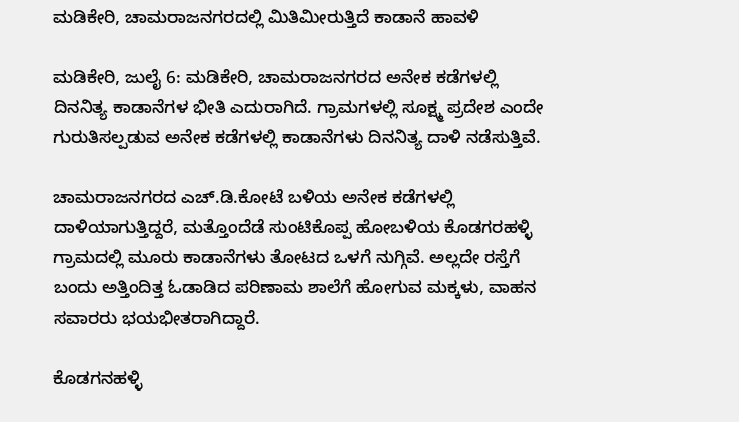ಮಡಿಕೇರಿ, ಚಾಮರಾಜನಗರದಲ್ಲಿ ಮಿತಿಮೀರುತ್ತಿದೆ ಕಾಡಾನೆ ಹಾವಳಿ

ಮಡಿಕೇರಿ, ಜುಲೈ 6: ಮಡಿಕೇರಿ, ಚಾಮರಾಜನಗರದ ಅನೇಕ ಕಡೆಗಳಲ್ಲಿ ದಿನನಿತ್ಯ ಕಾಡಾನೆಗಳ ಭೀತಿ ಎದುರಾಗಿದೆ. ಗ್ರಾಮಗಳಲ್ಲಿ ಸೂಕ್ಷ್ಮ ಪ್ರದೇಶ ಎಂದೇ ಗುರುತಿಸಲ್ಪಡುವ ಅನೇಕ ಕಡೆಗಳಲ್ಲಿ ಕಾಡಾನೆಗಳು ದಿನನಿತ್ಯ ದಾಳಿ ನಡೆಸುತ್ತಿವೆ.

ಚಾಮರಾಜನಗರದ ಎಚ್.ಡಿ.ಕೋಟೆ ಬಳಿಯ ಅನೇಕ ಕಡೆಗಳಲ್ಲಿ ದಾಳಿಯಾಗುತ್ತಿದ್ದರೆ, ಮತ್ತೊಂದೆಡೆ ಸುಂಟಿಕೊಪ್ಪ ಹೋಬಳಿಯ ಕೊಡಗರಹಳ್ಳಿ ಗ್ರಾಮದಲ್ಲಿ ಮೂರು ಕಾಡಾನೆಗಳು ತೋಟದ ಒಳಗೆ ನುಗ್ಗಿವೆ. ಅಲ್ಲದೇ ರಸ್ತೆಗೆ ಬಂದು ಅತ್ತಿಂದಿತ್ತ ಓಡಾಡಿದ ಪರಿಣಾಮ ಶಾಲೆಗೆ ಹೋಗುವ ಮಕ್ಕಳು, ವಾಹನ ಸವಾರರು ಭಯಭೀತರಾಗಿದ್ದಾರೆ.

ಕೊಡಗನಹಳ್ಳಿ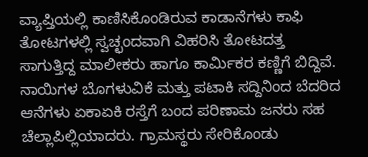ವ್ಯಾಪ್ತಿಯಲ್ಲಿ ಕಾಣಿಸಿಕೊಂಡಿರುವ ಕಾಡಾನೆಗಳು ಕಾಫಿ ತೋಟಗಳಲ್ಲಿ ಸ್ವಚ್ಛಂದವಾಗಿ ವಿಹರಿಸಿ ತೋಟದತ್ತ ಸಾಗುತ್ತಿದ್ದ ಮಾಲೀಕರು ಹಾಗೂ ಕಾರ್ಮಿಕರ ಕಣ್ಣಿಗೆ ಬಿದ್ದಿವೆ. ನಾಯಿಗಳ ಬೊಗಳುವಿಕೆ ಮತ್ತು ಪಟಾಕಿ ಸದ್ದಿನಿಂದ ಬೆದರಿದ ಆನೆಗಳು ಏಕಾಏಕಿ ರಸ್ತೆಗೆ ಬಂದ ಪರಿಣಾಮ ಜನರು ಸಹ ಚೆಲ್ಲಾಪಿಲ್ಲಿಯಾದರು. ಗ್ರಾಮಸ್ಥರು ಸೇರಿಕೊಂಡು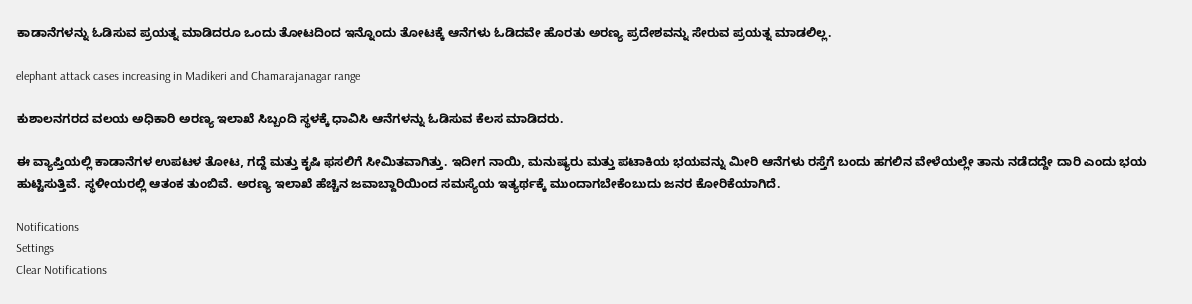ಕಾಡಾನೆಗಳನ್ನು ಓಡಿಸುವ ಪ್ರಯತ್ನ ಮಾಡಿದರೂ ಒಂದು ತೋಟದಿಂದ ಇನ್ನೊಂದು ತೋಟಕ್ಕೆ ಆನೆಗಳು ಓಡಿದವೇ ಹೊರತು ಅರಣ್ಯ ಪ್ರದೇಶವನ್ನು ಸೇರುವ ಪ್ರಯತ್ನ ಮಾಡಲಿಲ್ಲ.

elephant attack cases increasing in Madikeri and Chamarajanagar range

ಕುಶಾಲನಗರದ ವಲಯ ಅಧಿಕಾರಿ ಅರಣ್ಯ ಇಲಾಖೆ ಸಿಬ್ಬಂದಿ ಸ್ಥಳಕ್ಕೆ ಧಾವಿಸಿ ಆನೆಗಳನ್ನು ಓಡಿಸುವ ಕೆಲಸ ಮಾಡಿದರು.

ಈ ವ್ಯಾಪ್ತಿಯಲ್ಲಿ ಕಾಡಾನೆಗಳ ಉಪಟಳ ತೋಟ, ಗದ್ದೆ ಮತ್ತು ಕೃಷಿ ಫಸಲಿಗೆ ಸೀಮಿತವಾಗಿತ್ತು. ಇದೀಗ ನಾಯಿ, ಮನುಷ್ಯರು ಮತ್ತು ಪಟಾಕಿಯ ಭಯವನ್ನು ಮೀರಿ ಆನೆಗಳು ರಸ್ತೆಗೆ ಬಂದು ಹಗಲಿನ ವೇಳೆಯಲ್ಲೇ ತಾನು ನಡೆದದ್ದೇ ದಾರಿ ಎಂದು ಭಯ ಹುಟ್ಟಿಸುತ್ತಿವೆ. ಸ್ಥಳೀಯರಲ್ಲಿ ಆತಂಕ ತುಂಬಿವೆ. ಅರಣ್ಯ ಇಲಾಖೆ ಹೆಚ್ಚಿನ ಜವಾಬ್ದಾರಿಯಿಂದ ಸಮಸ್ಯೆಯ ಇತ್ಯರ್ಥಕ್ಕೆ ಮುಂದಾಗಬೇಕೆಂಬುದು ಜನರ ಕೋರಿಕೆಯಾಗಿದೆ.

Notifications
Settings
Clear Notifications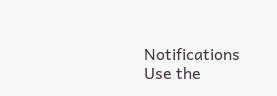Notifications
Use the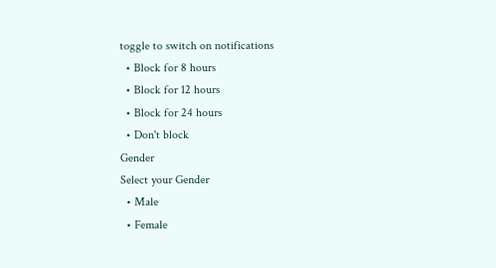toggle to switch on notifications
  • Block for 8 hours
  • Block for 12 hours
  • Block for 24 hours
  • Don't block
Gender
Select your Gender
  • Male
  • Female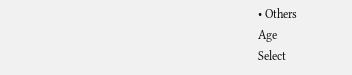• Others
Age
Select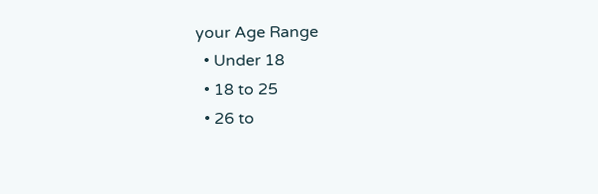your Age Range
  • Under 18
  • 18 to 25
  • 26 to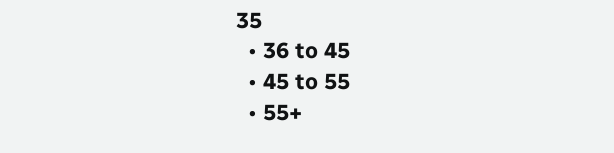35
  • 36 to 45
  • 45 to 55
  • 55+